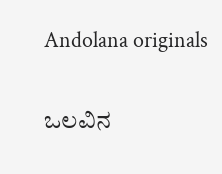Andolana originals

ಒಲವಿನ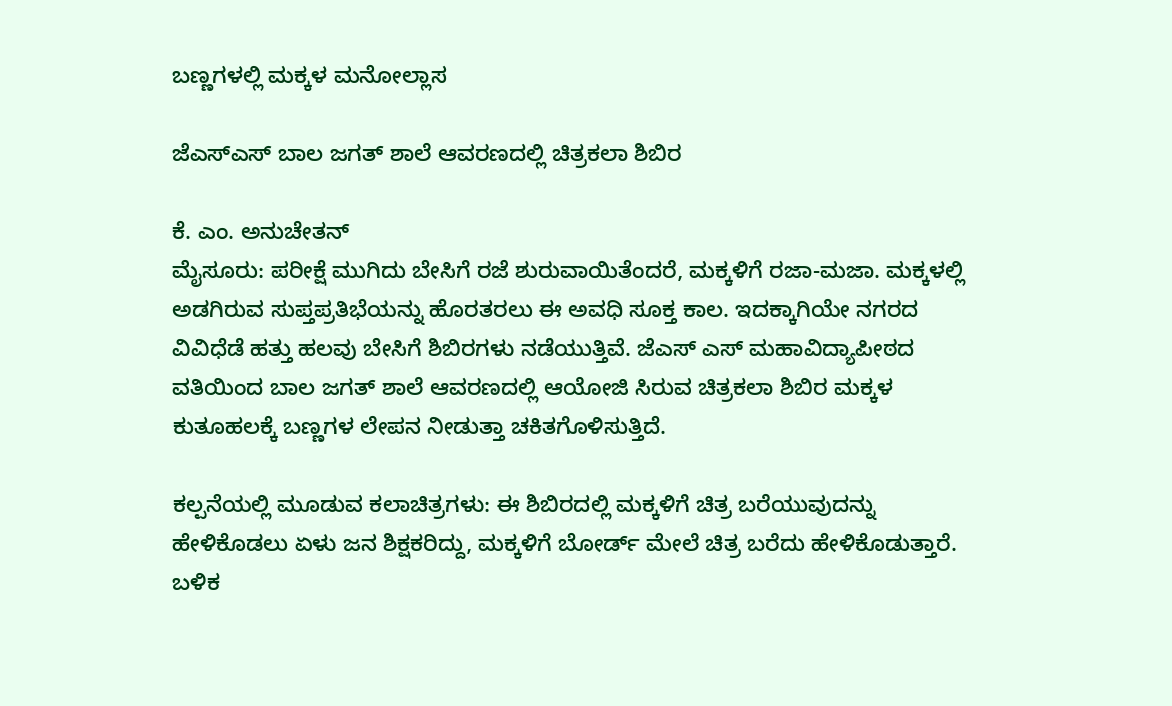ಬಣ್ಣಗಳಲ್ಲಿ ಮಕ್ಕಳ ಮನೋಲ್ಲಾಸ

ಜೆಎಸ್‌ಎಸ್ ಬಾಲ ಜಗತ್ ಶಾಲೆ ಆವರಣದಲ್ಲಿ ಚಿತ್ರಕಲಾ ಶಿಬಿರ

ಕೆ. ಎಂ. ಅನುಚೇತನ್
ಮೈಸೂರು: ಪರೀಕ್ಷೆ ಮುಗಿದು ಬೇಸಿಗೆ ರಜೆ ಶುರುವಾಯಿತೆಂದರೆ, ಮಕ್ಕಳಿಗೆ ರಜಾ-ಮಜಾ. ಮಕ್ಕಳಲ್ಲಿ ಅಡಗಿರುವ ಸುಪ್ತಪ್ರತಿಭೆಯನ್ನು ಹೊರತರಲು ಈ ಅವಧಿ ಸೂಕ್ತ ಕಾಲ. ಇದಕ್ಕಾಗಿಯೇ ನಗರದ ವಿವಿಧೆಡೆ ಹತ್ತು ಹಲವು ಬೇಸಿಗೆ ಶಿಬಿರಗಳು ನಡೆಯುತ್ತಿವೆ. ಜೆಎಸ್ ಎಸ್ ಮಹಾವಿದ್ಯಾಪೀಠದ ವತಿಯಿಂದ ಬಾಲ ಜಗತ್ ಶಾಲೆ ಆವರಣದಲ್ಲಿ ಆಯೋಜಿ ಸಿರುವ ಚಿತ್ರಕಲಾ ಶಿಬಿರ ಮಕ್ಕಳ ಕುತೂಹಲಕ್ಕೆ ಬಣ್ಣಗಳ ಲೇಪನ ನೀಡುತ್ತಾ ಚಕಿತಗೊಳಿಸುತ್ತಿದೆ.

ಕಲ್ಪನೆಯಲ್ಲಿ ಮೂಡುವ ಕಲಾಚಿತ್ರಗಳು: ಈ ಶಿಬಿರದಲ್ಲಿ ಮಕ್ಕಳಿಗೆ ಚಿತ್ರ ಬರೆಯುವುದನ್ನು ಹೇಳಿಕೊಡಲು ಏಳು ಜನ ಶಿಕ್ಷಕರಿದ್ದು, ಮಕ್ಕಳಿಗೆ ಬೋರ್ಡ್ ಮೇಲೆ ಚಿತ್ರ ಬರೆದು ಹೇಳಿಕೊಡುತ್ತಾರೆ. ಬಳಿಕ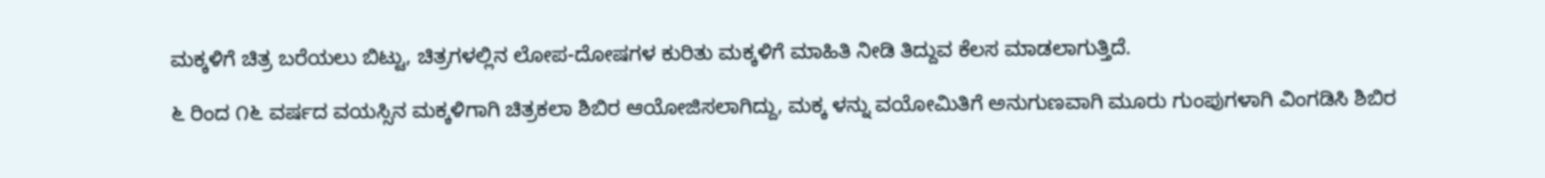ಮಕ್ಕಳಿಗೆ ಚಿತ್ರ ಬರೆಯಲು ಬಿಟ್ಟು, ಚಿತ್ರಗಳಲ್ಲಿನ ಲೋಪ-ದೋಷಗಳ ಕುರಿತು ಮಕ್ಕಳಿಗೆ ಮಾಹಿತಿ ನೀಡಿ ತಿದ್ದುವ ಕೆಲಸ ಮಾಡಲಾಗುತ್ತಿದೆ.

೬ ರಿಂದ ೧೬ ವರ್ಷದ ವಯಸ್ಸಿನ ಮಕ್ಕಳಿಗಾಗಿ ಚಿತ್ರಕಲಾ ಶಿಬಿರ ಆಯೋಜಿಸಲಾಗಿದ್ದು, ಮಕ್ಕ ಳನ್ನು ವಯೋಮಿತಿಗೆ ಅನುಗುಣವಾಗಿ ಮೂರು ಗುಂಪುಗಳಾಗಿ ವಿಂಗಡಿಸಿ ಶಿಬಿರ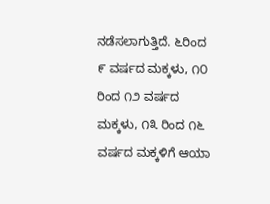ನಡೆಸಲಾಗುತ್ತಿದೆ. ೬ರಿಂದ ೯ ವರ್ಷದ ಮಕ್ಕಳು, ೧೦ ರಿಂದ ೧೨ ವರ್ಷದ ಮಕ್ಕಳು, ೧೩ ರಿಂದ ೧೬ ವರ್ಷದ ಮಕ್ಕಳಿಗೆ ಆಯಾ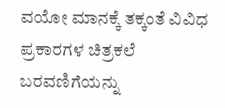ವಯೋ ಮಾನಕ್ಕೆ ತಕ್ಕಂತೆ ವಿವಿಧ ಪ್ರಕಾರಗಳ ಚಿತ್ರಕಲೆ ಬರವಣಿಗೆಯನ್ನು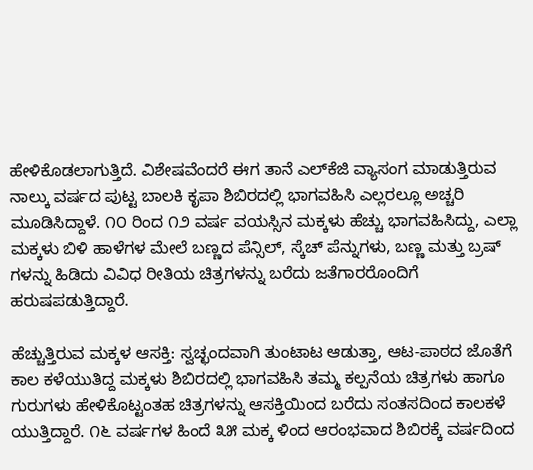ಹೇಳಿಕೊಡಲಾಗುತ್ತಿದೆ. ವಿಶೇಷವೆಂದರೆ ಈಗ ತಾನೆ ಎಲ್‌ಕೆಜಿ ವ್ಯಾಸಂಗ ಮಾಡುತ್ತಿರುವ ನಾಲ್ಕು ವರ್ಷದ ಪುಟ್ಟ ಬಾಲಕಿ ಕೃಪಾ ಶಿಬಿರದಲ್ಲಿ ಭಾಗವಹಿಸಿ ಎಲ್ಲರಲ್ಲೂ ಅಚ್ಚರಿ ಮೂಡಿಸಿದ್ದಾಳೆ. ೧೦ ರಿಂದ ೧೨ ವರ್ಷ ವಯಸ್ಸಿನ ಮಕ್ಕಳು ಹೆಚ್ಚು ಭಾಗವಹಿಸಿದ್ದು, ಎಲ್ಲಾ ಮಕ್ಕಳು ಬಿಳಿ ಹಾಳೆಗಳ ಮೇಲೆ ಬಣ್ಣದ ಪೆನ್ಸಿಲ್, ಸ್ಕೆಚ್ ಪೆನ್ನುಗಳು, ಬಣ್ಣ ಮತ್ತು ಬ್ರಷ್ ಗಳನ್ನು ಹಿಡಿದು ವಿವಿಧ ರೀತಿಯ ಚಿತ್ರಗಳನ್ನು ಬರೆದು ಜತೆಗಾರರೊಂದಿಗೆ ಹರುಷಪಡುತ್ತಿದ್ದಾರೆ.

ಹೆಚ್ಚುತ್ತಿರುವ ಮಕ್ಕಳ ಆಸಕ್ತಿ: ಸ್ವಚ್ಛಂದವಾಗಿ ತುಂಟಾಟ ಆಡುತ್ತಾ, ಆಟ-ಪಾಠದ ಜೊತೆಗೆ ಕಾಲ ಕಳೆಯುತಿದ್ದ ಮಕ್ಕಳು ಶಿಬಿರದಲ್ಲಿ ಭಾಗವಹಿಸಿ ತಮ್ಮ ಕಲ್ಪನೆಯ ಚಿತ್ರಗಳು ಹಾಗೂ ಗುರುಗಳು ಹೇಳಿಕೊಟ್ಟಂತಹ ಚಿತ್ರಗಳನ್ನು ಆಸಕ್ತಿಯಿಂದ ಬರೆದು ಸಂತಸದಿಂದ ಕಾಲಕಳೆ ಯುತ್ತಿದ್ದಾರೆ. ೧೬ ವರ್ಷಗಳ ಹಿಂದೆ ೩೫ ಮಕ್ಕ ಳಿಂದ ಆರಂಭವಾದ ಶಿಬಿರಕ್ಕೆ ವರ್ಷದಿಂದ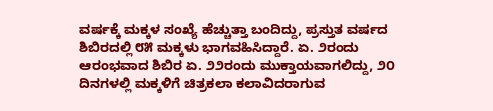ವರ್ಷಕ್ಕೆ ಮಕ್ಕಳ ಸಂಖ್ಯೆ ಹೆಚ್ಚುತ್ತಾ ಬಂದಿದ್ದು, ಪ್ರಸ್ತುತ ವರ್ಷದ ಶಿಬಿರದಲ್ಲಿ ೮೫ ಮಕ್ಕಳು ಭಾಗವಹಿಸಿದ್ದಾರೆ. ಏ. ೨ರಂದು ಆರಂಭವಾದ ಶಿಬಿರ ಏ. ೨೨ರಂದು ಮುಕ್ತಾಯವಾಗಲಿದ್ದು, ೨೦ ದಿನಗಳಲ್ಲಿ ಮಕ್ಕಳಿಗೆ ಚಿತ್ರಕಲಾ ಕಲಾವಿದರಾಗುವ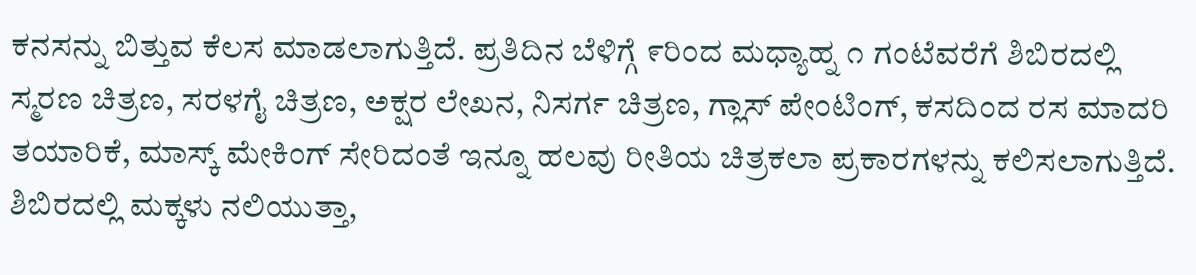ಕನಸನ್ನು ಬಿತ್ತುವ ಕೆಲಸ ಮಾಡಲಾಗುತ್ತಿದೆ. ಪ್ರತಿದಿನ ಬೆಳಿಗ್ಗೆ ೯ರಿಂದ ಮಧ್ಯಾಹ್ನ ೧ ಗಂಟೆವರೆಗೆ ಶಿಬಿರದಲ್ಲಿ ಸ್ಮರಣ ಚಿತ್ರಣ, ಸರಳಗೈ ಚಿತ್ರಣ, ಅಕ್ಷರ ಲೇಖನ, ನಿಸರ್ಗ ಚಿತ್ರಣ, ಗ್ಲಾಸ್ ಪೇಂಟಿಂಗ್, ಕಸದಿಂದ ರಸ ಮಾದರಿ ತಯಾರಿಕೆ, ಮಾಸ್ಕ್ ಮೇಕಿಂಗ್ ಸೇರಿದಂತೆ ಇನ್ನೂ ಹಲವು ರೀತಿಯ ಚಿತ್ರಕಲಾ ಪ್ರಕಾರಗಳನ್ನು ಕಲಿಸಲಾಗುತ್ತಿದೆ. ಶಿಬಿರದಲ್ಲಿ ಮಕ್ಕಳು ನಲಿಯುತ್ತಾ,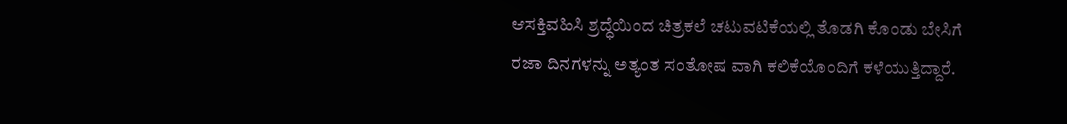ಆಸಕ್ತಿವಹಿಸಿ ಶ್ರದ್ಧೆಯಿಂದ ಚಿತ್ರಕಲೆ ಚಟುವಟಿಕೆಯಲ್ಲಿ ತೊಡಗಿ ಕೊಂಡು ಬೇಸಿಗೆ ರಜಾ ದಿನಗಳನ್ನು ಅತ್ಯಂತ ಸಂತೋಷ ವಾಗಿ ಕಲಿಕೆಯೊಂದಿಗೆ ಕಳೆಯುತ್ತಿದ್ದಾರೆ.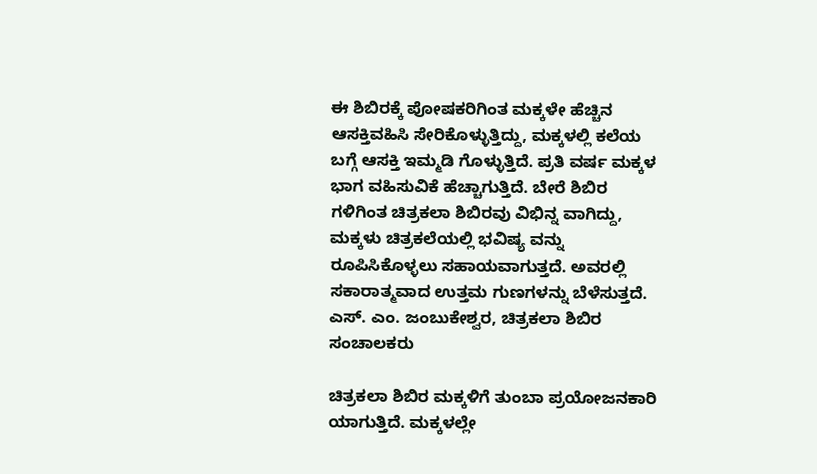ಈ ಶಿಬಿರಕ್ಕೆ ಪೋಷಕರಿಗಿಂತ ಮಕ್ಕಳೇ ಹೆಚ್ಚಿನ ಆಸಕ್ತಿವಹಿಸಿ ಸೇರಿಕೊಳ್ಳುತ್ತಿದ್ದು, ಮಕ್ಕಳಲ್ಲಿ ಕಲೆಯ ಬಗ್ಗೆ ಆಸಕ್ತಿ ಇಮ್ಮಡಿ ಗೊಳ್ಳುತ್ತಿದೆ. ಪ್ರತಿ ವರ್ಷ ಮಕ್ಕಳ ಭಾಗ ವಹಿಸುವಿಕೆ ಹೆಚ್ಚಾಗುತ್ತಿದೆ. ಬೇರೆ ಶಿಬಿರ ಗಳಿಗಿಂತ ಚಿತ್ರಕಲಾ ಶಿಬಿರವು ವಿಭಿನ್ನ ವಾಗಿದ್ದು, ಮಕ್ಕಳು ಚಿತ್ರಕಲೆಯಲ್ಲಿ ಭವಿಷ್ಯ ವನ್ನು ರೂಪಿಸಿಕೊಳ್ಳಲು ಸಹಾಯವಾಗುತ್ತದೆ. ಅವರಲ್ಲಿ ಸಕಾರಾತ್ಮವಾದ ಉತ್ತಮ ಗುಣಗಳನ್ನು ಬೆಳೆಸುತ್ತದೆ. ಎಸ್. ಎಂ. ಜಂಬುಕೇಶ್ವರ, ಚಿತ್ರಕಲಾ ಶಿಬಿರ ಸಂಚಾಲಕರು

ಚಿತ್ರಕಲಾ ಶಿಬಿರ ಮಕ್ಕಳಿಗೆ ತುಂಬಾ ಪ್ರಯೋಜನಕಾರಿ ಯಾಗುತ್ತಿದೆ. ಮಕ್ಕಳಲ್ಲೇ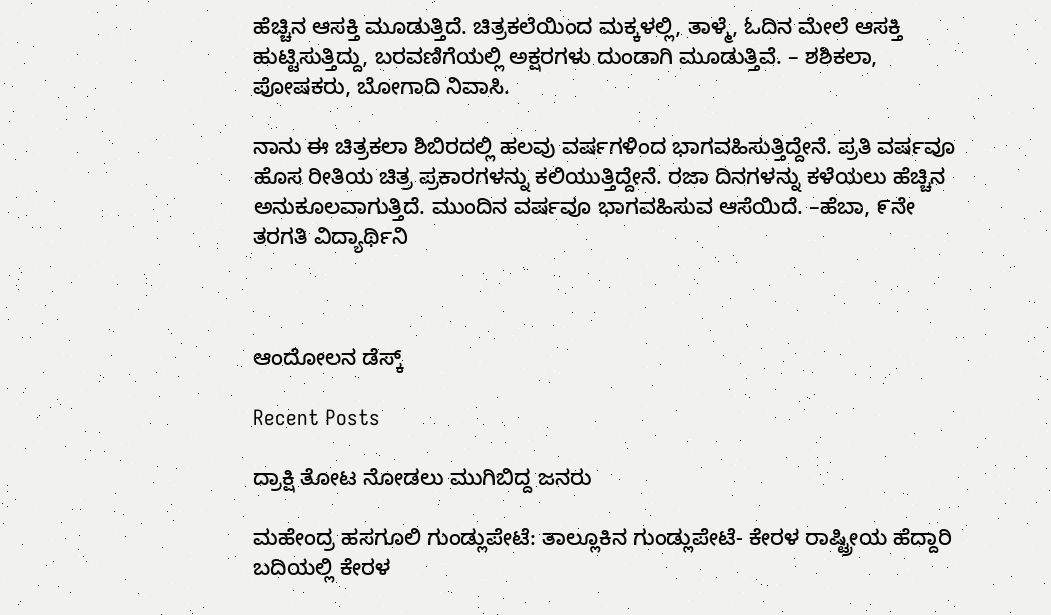ಹೆಚ್ಚಿನ ಆಸಕ್ತಿ ಮೂಡುತ್ತಿದೆ. ಚಿತ್ರಕಲೆಯಿಂದ ಮಕ್ಕಳಲ್ಲಿ, ತಾಳ್ಮೆ, ಓದಿನ ಮೇಲೆ ಆಸಕ್ತಿ ಹುಟ್ಟಿಸುತ್ತಿದ್ದು, ಬರವಣಿಗೆಯಲ್ಲಿ ಅಕ್ಷರಗಳು ದುಂಡಾಗಿ ಮೂಡುತ್ತಿವೆ. – ಶಶಿಕಲಾ, ಪೋಷಕರು, ಬೋಗಾದಿ ನಿವಾಸಿ.

ನಾನು ಈ ಚಿತ್ರಕಲಾ ಶಿಬಿರದಲ್ಲಿ ಹಲವು ವರ್ಷಗಳಿಂದ ಭಾಗವಹಿಸುತ್ತಿದ್ದೇನೆ. ಪ್ರತಿ ವರ್ಷವೂ ಹೊಸ ರೀತಿಯ ಚಿತ್ರ ಪ್ರಕಾರಗಳನ್ನು ಕಲಿಯುತ್ತಿದ್ದೇನೆ. ರಜಾ ದಿನಗಳನ್ನು ಕಳೆಯಲು ಹೆಚ್ಚಿನ ಅನುಕೂಲವಾಗುತ್ತಿದೆ. ಮುಂದಿನ ವರ್ಷವೂ ಭಾಗವಹಿಸುವ ಆಸೆಯಿದೆ. –ಹೆಬಾ, ೯ನೇ ತರಗತಿ ವಿದ್ಯಾರ್ಥಿನಿ



ಆಂದೋಲನ ಡೆಸ್ಕ್

Recent Posts

ದ್ರಾಕ್ಷಿ ತೋಟ ನೋಡಲು ಮುಗಿಬಿದ್ದ ಜನರು

ಮಹೇಂದ್ರ ಹಸಗೂಲಿ ಗುಂಡ್ಲುಪೇಟೆ: ತಾಲ್ಲೂಕಿನ ಗುಂಡ್ಲುಪೇಟೆ- ಕೇರಳ ರಾಷ್ಟ್ರೀಯ ಹೆದ್ದಾರಿ ಬದಿಯಲ್ಲಿ ಕೇರಳ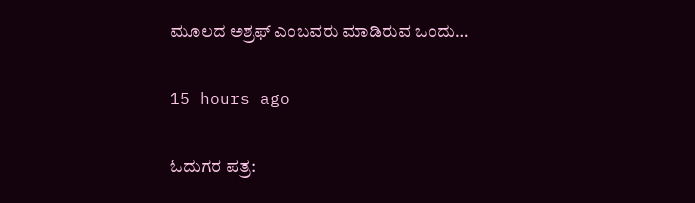ಮೂಲದ ಅಶ್ರಫ್ ಎಂಬವರು ಮಾಡಿರುವ ಒಂದು…

15 hours ago

ಓದುಗರ ಪತ್ರ: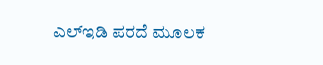ಎಲ್‌ಇಡಿ ಪರದೆ ಮೂಲಕ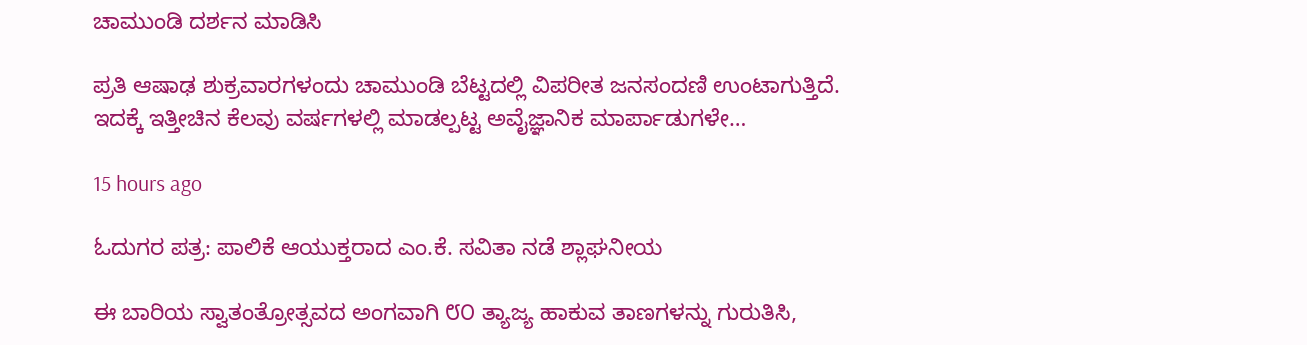ಚಾಮುಂಡಿ ದರ್ಶನ ಮಾಡಿಸಿ

ಪ್ರತಿ ಆಷಾಢ ಶುಕ್ರವಾರಗಳಂದು ಚಾಮುಂಡಿ ಬೆಟ್ಟದಲ್ಲಿ ವಿಪರೀತ ಜನಸಂದಣಿ ಉಂಟಾಗುತ್ತಿದೆ. ಇದಕ್ಕೆ ಇತ್ತೀಚಿನ ಕೆಲವು ವರ್ಷಗಳಲ್ಲಿ ಮಾಡಲ್ಪಟ್ಟ ಅವೈಜ್ಞಾನಿಕ ಮಾರ್ಪಾಡುಗಳೇ…

15 hours ago

ಓದುಗರ ಪತ್ರ: ಪಾಲಿಕೆ ಆಯುಕ್ತರಾದ ಎಂ.ಕೆ. ಸವಿತಾ ನಡೆ ಶ್ಲಾಘನೀಯ

ಈ ಬಾರಿಯ ಸ್ವಾತಂತ್ರೋತ್ಸವದ ಅಂಗವಾಗಿ ೮೦ ತ್ಯಾಜ್ಯ ಹಾಕುವ ತಾಣಗಳನ್ನು ಗುರುತಿಸಿ,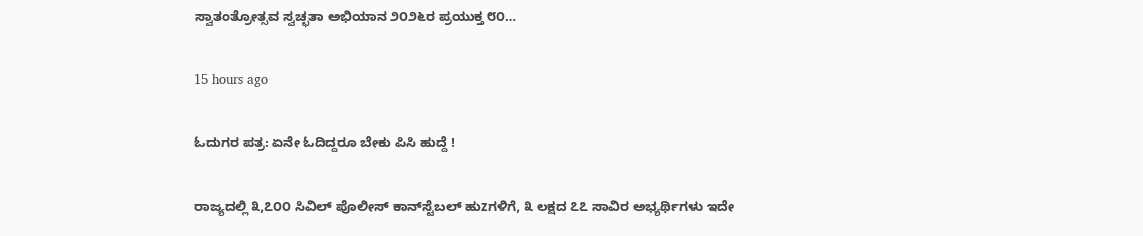ಸ್ವಾತಂತ್ರೋತ್ಸವ ಸ್ವಚ್ಛತಾ ಅಭಿಯಾನ ೨೦೨೬ರ ಪ್ರಯುಕ್ತ ೮೦…

15 hours ago

ಓದುಗರ ಪತ್ರ: ಏನೇ ಓದಿದ್ದರೂ ಬೇಕು ಪಿಸಿ ಹುದ್ದೆ !

ರಾಜ್ಯದಲ್ಲಿ ೩,೭೦೦ ಸಿವಿಲ್ ಪೊಲೀಸ್ ಕಾನ್‌ಸ್ಟೆಬಲ್ ಹುzಗಳಿಗೆ, ೩ ಲಕ್ಷದ ೭೭ ಸಾವಿರ ಅಭ್ಯರ್ಥಿಗಳು ಇದೇ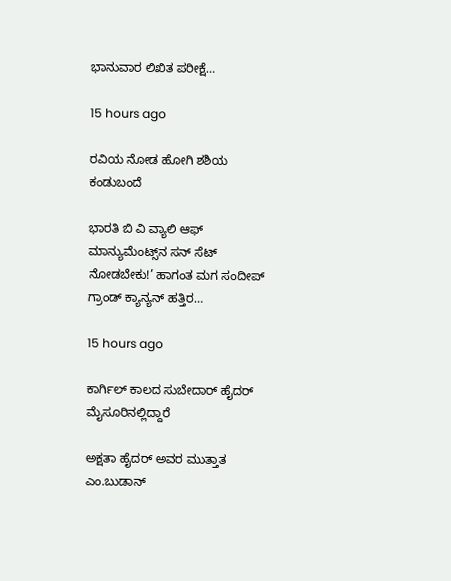ಭಾನುವಾರ ಲಿಖಿತ ಪರೀಕ್ಷೆ…

15 hours ago

ರವಿಯ ನೋಡ ಹೋಗಿ ಶಶಿಯ ಕಂಡುಬಂದೆ

ಭಾರತಿ ಬಿ ವಿ ವ್ಯಾಲಿ ಆಫ್ ಮಾನ್ಯುಮೆಂಟ್ಸ್‌ನ ಸನ್ ಸೆಟ್ ನೋಡಬೇಕು!’ ಹಾಗಂತ ಮಗ ಸಂದೀಪ್ ಗ್ರಾಂಡ್ ಕ್ಯಾನ್ಯನ್ ಹತ್ತಿರ…

15 hours ago

ಕಾರ್ಗಿಲ್ ಕಾಲದ ಸುಬೇದಾರ್ ಹೈದರ್ ಮೈಸೂರಿನಲ್ಲಿದ್ದಾರೆ

ಅಕ್ಷತಾ ಹೈದರ್ ಅವರ ಮುತ್ತಾತ ಎಂ.ಬುಡಾನ್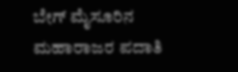ಬೇಗ್ ಮೈಸೂರಿನ ಮಹಾರಾಜರ ಪದಾತಿ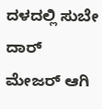ದಳದಲ್ಲಿ ಸುಬೇ ದಾರ್ ಮೇಜರ್ ಆಗಿ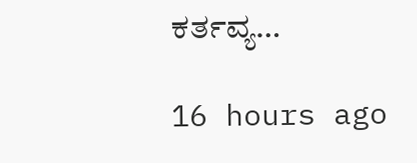ಕರ್ತವ್ಯ…

16 hours ago